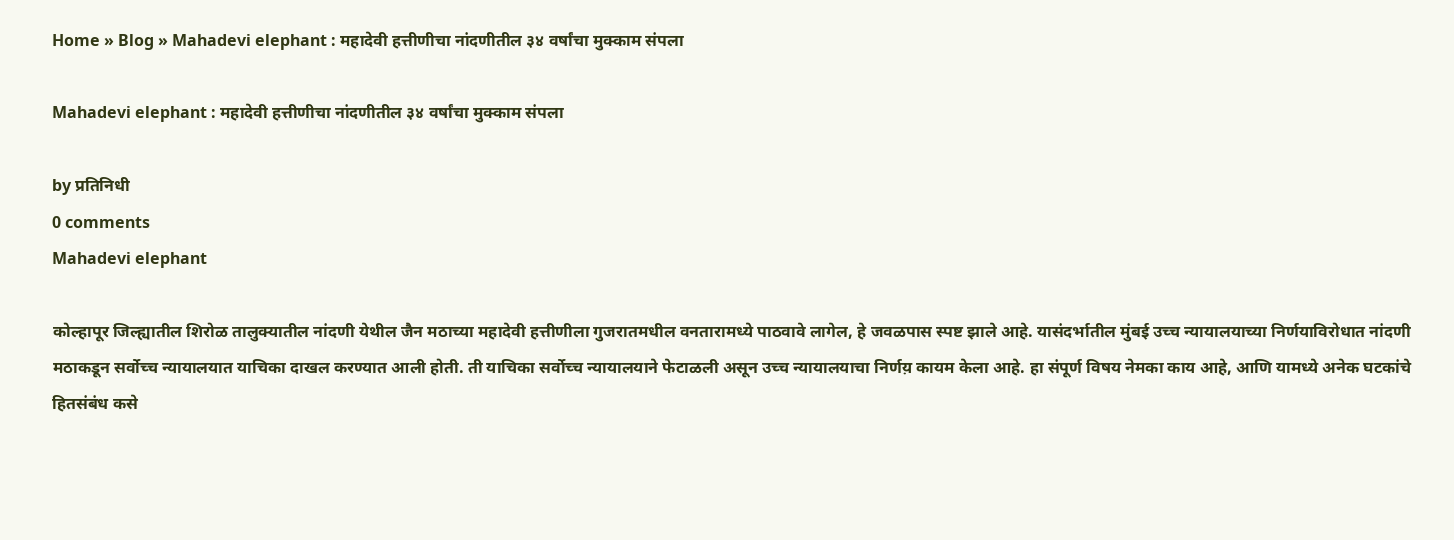Home » Blog » Mahadevi elephant : महादेवी हत्तीणीचा नांदणीतील ३४ वर्षांचा मुक्काम संपला

Mahadevi elephant : महादेवी हत्तीणीचा नांदणीतील ३४ वर्षांचा मुक्काम संपला

by प्रतिनिधी
0 comments
Mahadevi elephant

कोल्हापूर जिल्ह्यातील शिरोळ तालुक्यातील नांदणी येथील जैन मठाच्या महादेवी हत्तीणीला गुजरातमधील वनतारामध्ये पाठवावे लागेल, हे जवळपास स्पष्ट झाले आहे. यासंदर्भातील मुंबई उच्च न्यायालयाच्या निर्णयाविरोधात नांदणी मठाकडून सर्वोच्च न्यायालयात याचिका दाखल करण्यात आली होती. ती याचिका सर्वोच्च न्यायालयाने फेटाळली असून उच्च न्यायालयाचा निर्णय़ कायम केला आहे. हा संपूर्ण विषय नेमका काय आहे, आणि यामध्ये अनेक घटकांचे हितसंबंध कसे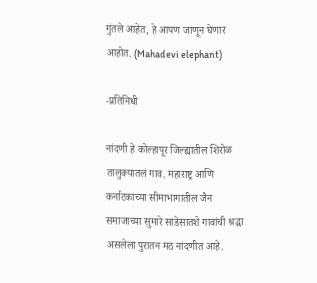गुंतले आहेत, हे आपण जाणून घेणार आहोत. (Mahadevi elephant)

-प्रतिनिधी

नांदणी हे कोल्हापूर जिल्ह्यातील शिरोळ तालुक्यातलं गाव. महाराष्ट्र आणि कर्नाटकाच्या सीमाभागातील जैन समाजाच्या सुमारे साडेसातशे गावांची श्रद्धा असलेला पुरातन मठ नांदणीत आहे.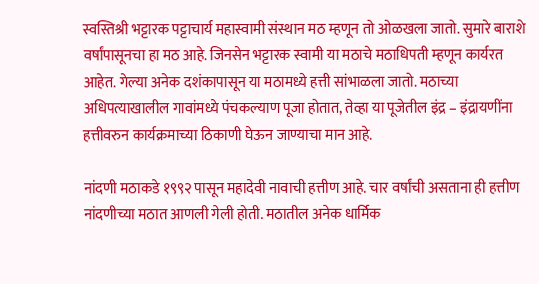स्वस्तिश्री भट्टारक पट्टाचार्य महास्वामी संस्थान मठ म्हणून तो ओळखला जातो. सुमारे बाराशे वर्षांपासूनचा हा मठ आहे. जिनसेन भट्टारक स्वामी या मठाचे मठाधिपती म्हणून कार्यरत आहेत. गेल्या अनेक दशंकापासून या मठामध्ये हत्ती सांभाळला जातो. मठाच्या अधिपत्याखालील गावांमध्ये पंचकल्याण पूजा होतात, तेव्हा या पूजेतील इंद्र – इंद्रायणींना हत्तीवरुन कार्यक्रमाच्या ठिकाणी घेऊन जाण्याचा मान आहे.

नांदणी मठाकडे १९९२ पासून महादेवी नावाची हत्तीण आहे. चार वर्षांची असताना ही हत्तीण नांदणीच्या मठात आणली गेली होती. मठातील अनेक धार्मिक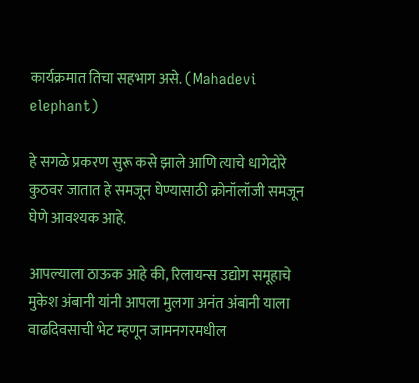कार्यक्रमात तिचा सहभाग असे. (Mahadevi elephant)

हे सगळे प्रकरण सुरू कसे झाले आणि त्याचे धागेदोरे कुठवर जातात हे समजून घेण्यासाठी क्रोनॉलॉजी समजून घेणे आवश्यक आहे.

आपल्याला ठाऊक आहे की, रिलायन्स उद्योग समूहाचे मुकेश अंबानी यांनी आपला मुलगा अनंत अंबानी याला वाढदिवसाची भेट म्हणून जामनगरमधील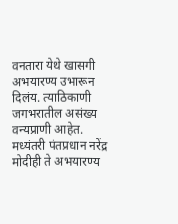वनतारा येथे खासगी अभयारण्य उभारून दिलंय. त्याठिकाणी जगभरातील असंख्य वन्यप्राणी आहेत. मध्यंतरी पंतप्रधान नरेंद्र मोदीही ते अभयारण्य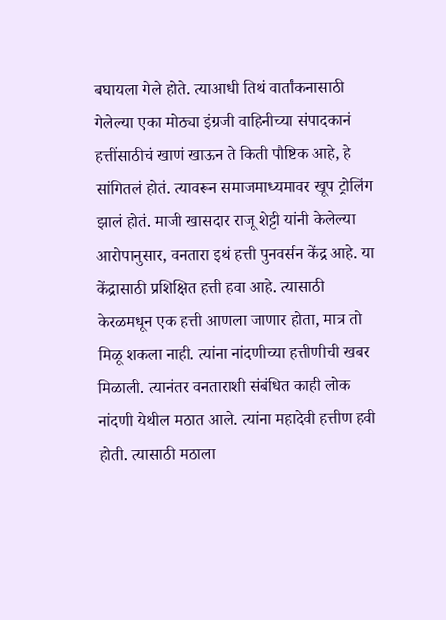बघायला गेले होते. त्याआधी तिथं वार्तांकनासाठी गेलेल्या एका मोठ्या इंग्रजी वाहिनीच्या संपादकानं हत्तींसाठीचं खाणं खाऊन ते किती पौष्टिक आहे, हे सांगितलं होतं. त्यावरून समाजमाध्यमावर खूप ट्रोलिंग झालं होतं. माजी खासदार राजू शेट्टी यांनी केलेल्या आरोपानुसार, वनतारा इथं हत्ती पुनवर्सन केंद्र आहे. या केंद्रासाठी प्रशिक्षित हत्ती हवा आहे. त्यासाठी केरळमधून एक हत्ती आणला जाणार होता, मात्र तो मिळू शकला नाही. त्यांना नांदणीच्या हत्तीणीची खबर मिळाली. त्यानंतर वनताराशी संबंधित काही लोक नांदणी येथील मठात आले. त्यांना महादेवी हत्तीण हवी होती. त्यासाठी मठाला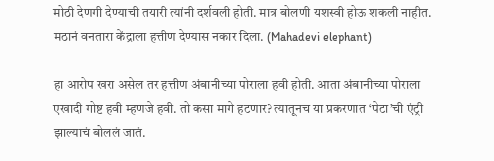मोठी देणगी देण्याची तयारी त्यांनी दर्शवली होती. मात्र बोलणी यशस्वी होऊ शकली नाहीत. मठानं वनतारा केंद्राला हत्तीण देण्यास नकार दिला. (Mahadevi elephant)

हा आरोप खरा असेल तर हत्तीण अंबानीच्या पोराला हवी होती. आता अंबानीच्या पोराला एखादी गोष्ट हवी म्हणजे हवी. तो कसा मागे हटणार? त्यातूनच या प्रकरणात ‘पेटा’ची एंट्री झाल्याचं बोललं जातं.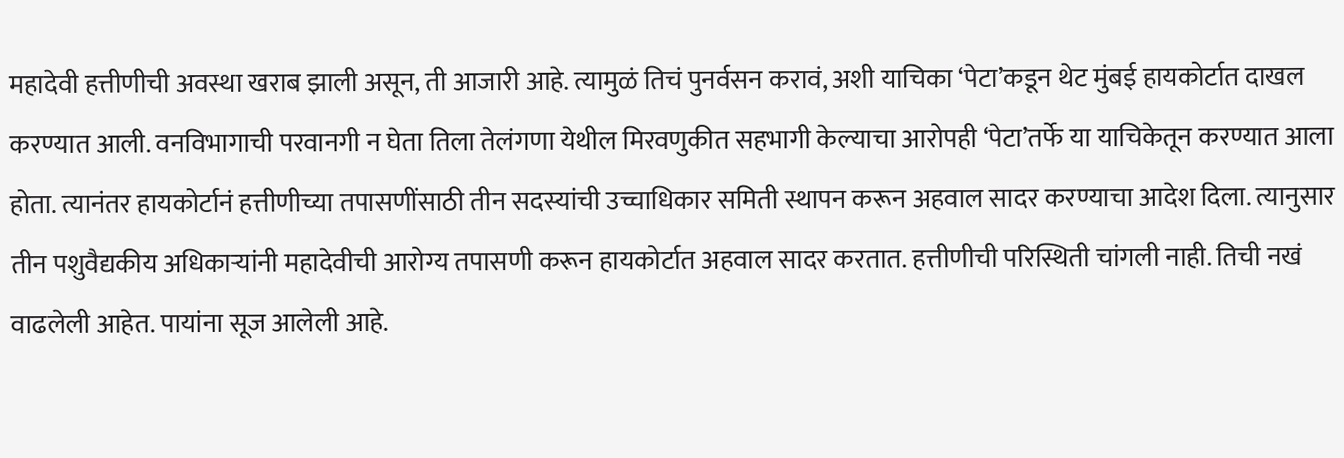महादेवी हत्तीणीची अवस्था खराब झाली असून, ती आजारी आहे. त्यामुळं तिचं पुनर्वसन करावं, अशी याचिका ‘पेटा’कडून थेट मुंबई हायकोर्टात दाखल करण्यात आली. वनविभागाची परवानगी न घेता तिला तेलंगणा येथील मिरवणुकीत सहभागी केल्याचा आरोपही ‘पेटा’तर्फे या याचिकेतून करण्यात आला होता. त्यानंतर हायकोर्टानं हत्तीणीच्या तपासणींसाठी तीन सदस्यांची उच्चाधिकार समिती स्थापन करून अहवाल सादर करण्याचा आदेश दिला. त्यानुसार तीन पशुवैद्यकीय अधिकाऱ्यांनी महादेवीची आरोग्य तपासणी करून हायकोर्टात अहवाल सादर करतात. हत्तीणीची परिस्थिती चांगली नाही. तिची नखं वाढलेली आहेत. पायांना सूज आलेली आहे.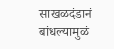साखळदंडानं बांधल्यामुळं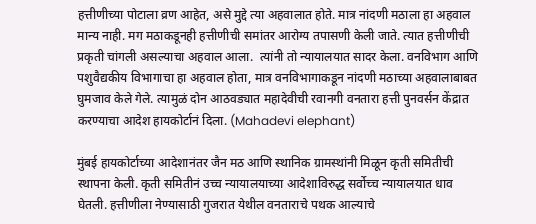हत्तीणीच्या पोटाला व्रण आहेत, असे मुद्दे त्या अहवालात होते. मात्र नांदणी मठाला हा अहवाल मान्य नाही. मग मठाकडूनही हत्तीणीची समांतर आरोग्य तपासणी केली जाते. त्यात हत्तीणीची प्रकृती चांगली असल्याचा अहवाल आला.  त्यांनी तो न्यायालयात सादर केला. वनविभाग आणि पशुवैद्यकीय विभागाचा हा अहवाल होता, मात्र वनविभागाकडून नांदणी मठाच्या अहवालाबाबत घुमजाव केले गेले. त्यामुळं दोन आठवड्यात महादेवीची रवानगी वनतारा हत्ती पुनवर्सन केंद्रात करण्याचा आदेश हायकोर्टानं दिला. (Mahadevi elephant)

मुंबई हायकोर्टाच्या आदेशानंतर जैन मठ आणि स्थानिक ग्रामस्थांनी मिळून कृती समितीची स्थापना केली. कृती समितीनं उच्च न्यायालयाच्या आदेशाविरुद्ध सर्वोच्च न्यायालयात धाव घेतली. हत्तीणीला नेण्यासाठी गुजरात येथील वनताराचे पथक आल्याचे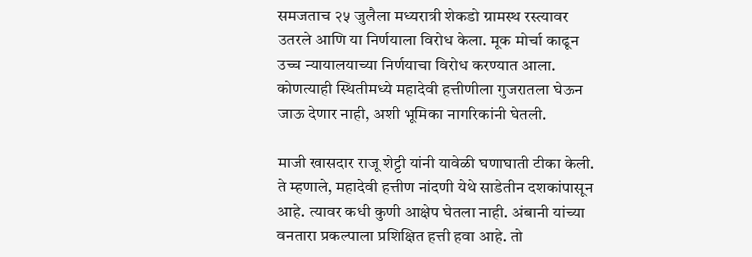समजताच २५ जुलैला मध्यरात्री शेकडो ग्रामस्थ रस्त्यावर उतरले आणि या निर्णयाला विरोध केला. मूक मोर्चा काढून उच्च न्यायालयाच्या निर्णयाचा विरोध करण्यात आला. कोणत्याही स्थितीमध्ये महादेवी हत्तीणीला गुजरातला घेऊन जाऊ देणार नाही, अशी भूमिका नागरिकांनी घेतली.

माजी खासदार राजू शेट्टी यांनी यावेळी घणाघाती टीका केली. ते म्हणाले, महादेवी हत्तीण नांदणी येथे साडेतीन दशकांपासून आहे. त्यावर कधी कुणी आक्षेप घेतला नाही. अंबानी यांच्या वनतारा प्रकल्पाला प्रशिक्षित हत्ती हवा आहे. तो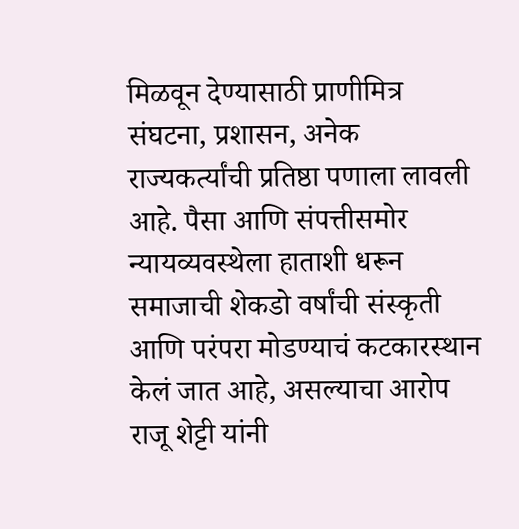मिळवून देण्यासाठी प्राणीमित्र संघटना, प्रशासन, अनेक राज्यकर्त्यांची प्रतिष्ठा पणाला लावली आहे. पैसा आणि संपत्तीसमोर न्यायव्यवस्थेला हाताशी धरून समाजाची शेकडो वर्षांची संस्कृती आणि परंपरा मोडण्याचं कटकारस्थान केलं जात आहे, असल्याचा आरोप राजू शेट्टी यांनी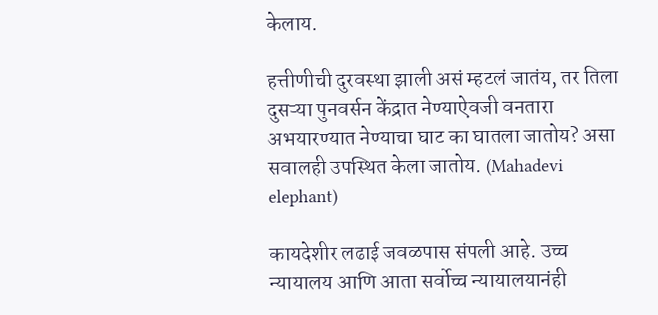केलाय.

हत्तीणीची दुरवस्था झाली असं म्हटलं जातंय, तर तिला दुसऱ्या पुनवर्सन केंद्रात नेण्याऐवजी वनतारा अभयारण्यात नेण्याचा घाट का घातला जातोय? असा सवालही उपस्थित केला जातोय. (Mahadevi elephant)

कायदेशीर लढाई जवळपास संपली आहे. उच्च न्यायालय आणि आता सर्वोच्च न्यायालयानंही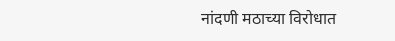नांदणी मठाच्या विरोधात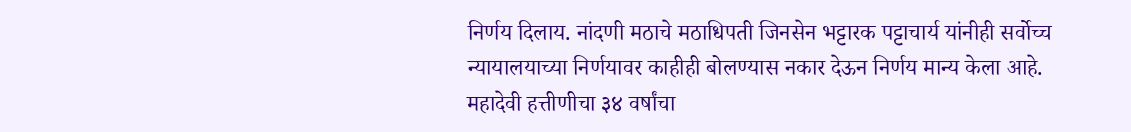निर्णय दिलाय. नांदणी मठाचे मठाधिपती जिनसेन भट्टारक पट्टाचार्य यांनीही सर्वोच्च न्यायालयाच्या निर्णयावर काहीही बोलण्यास नकार देऊन निर्णय मान्य केला आहे. महादेवी हत्तीणीचा ३४ वर्षांचा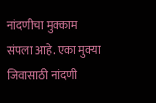नांदणीचा मुक्काम संपला आहे. एका मुक्या जिवासाठी नांदणी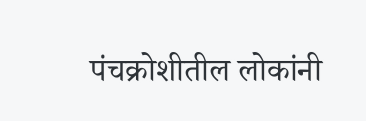पंचक्रोशीतील लोकांनी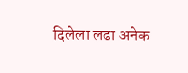दिलेला लढा अनेक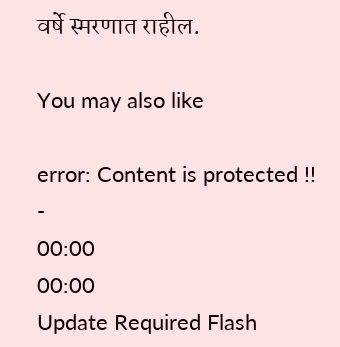वर्षे स्मरणात राहील.

You may also like

error: Content is protected !!
-
00:00
00:00
Update Required Flash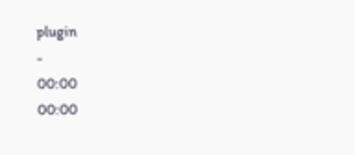plugin
-
00:00
00:00